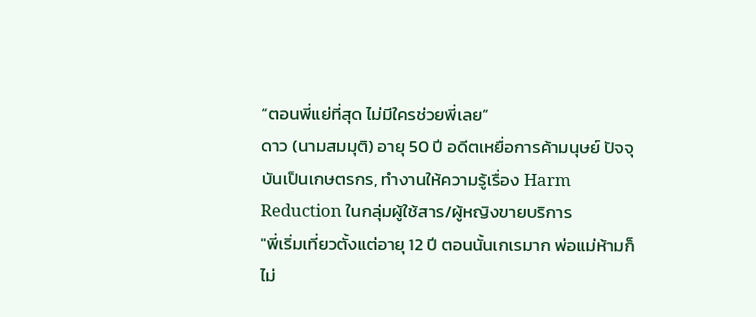“ตอนพี่แย่ที่สุด ไม่มีใครช่วยพี่เลย”
ดาว (นามสมมุติ) อายุ 50 ปี อดีตเหยื่อการค้ามนุษย์ ปัจจุบันเป็นเกษตรกร, ทำงานให้ความรู้เรื่อง Harm Reduction ในกลุ่มผู้ใช้สาร/ผู้หญิงขายบริการ
"พี่เริ่มเที่ยวตั้งแต่อายุ 12 ปี ตอนนั้นเกเรมาก พ่อแม่ห้ามก็ไม่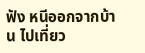ฟัง หนีออกจากบ้าน ไปเที่ยว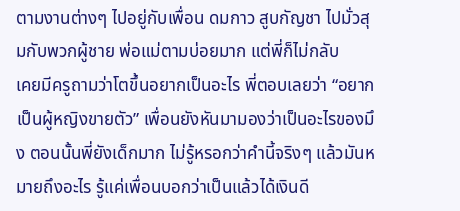ตามงานต่างๆ ไปอยู่กับเพื่อน ดมกาว สูบกัญชา ไปมั่วสุมกับพวกผู้ชาย พ่อแม่ตามบ่อยมาก แต่พี่ก็ไม่กลับ
เคยมีครูถามว่าโตขึ้นอยากเป็นอะไร พี่ตอบเลยว่า “อยากเป็นผู้หญิงขายตัว” เพื่อนยังหันมามองว่าเป็นอะไรของมึง ตอนนั้นพี่ยังเด็กมาก ไม่รู้หรอกว่าคำนี้จริงๆ แล้วมันหมายถึงอะไร รู้แค่เพื่อนบอกว่าเป็นแล้วได้เงินดี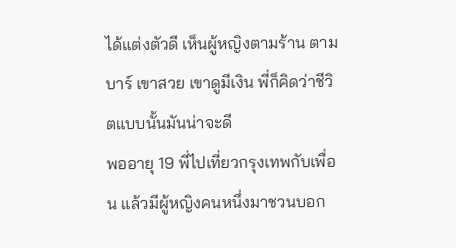ได้แต่งตัวดี เห็นผู้หญิงตามร้าน ตามบาร์ เขาสวย เขาดูมีเงิน พี่ก็คิดว่าชีวิตแบบนั้นมันน่าจะดี
พออายุ 19 พี่ไปเที่ยวกรุงเทพกับเพื่อน แล้วมีผู้หญิงคนหนึ่งมาชวนบอก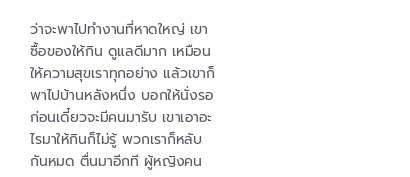ว่าจะพาไปทำงานที่หาดใหญ่ เขาซื้อของให้กิน ดูแลดีมาก เหมือนให้ความสุขเราทุกอย่าง แล้วเขาก็พาไปบ้านหลังหนึ่ง บอกให้นั่งรอก่อนเดี๋ยวจะมีคนมารับ เขาเอาอะไรมาให้กินก็ไม่รู้ พวกเราก็หลับกันหมด ตื่นมาอีกที ผู้หญิงคน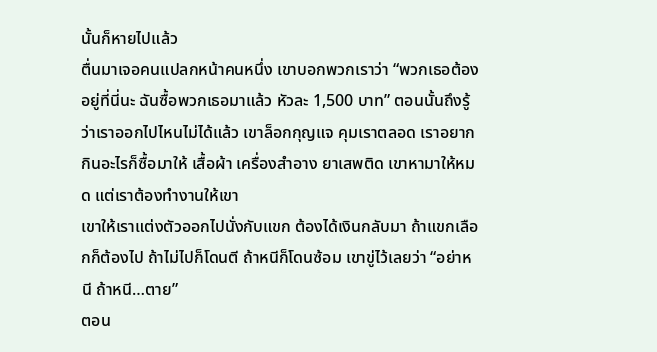นั้นก็หายไปแล้ว
ตื่นมาเจอคนแปลกหน้าคนหนึ่ง เขาบอกพวกเราว่า “พวกเธอต้องอยู่ที่นี่นะ ฉันซื้อพวกเธอมาแล้ว หัวละ 1,500 บาท” ตอนนั้นถึงรู้ว่าเราออกไปไหนไม่ได้แล้ว เขาล็อกกุญแจ คุมเราตลอด เราอยากกินอะไรก็ซื้อมาให้ เสื้อผ้า เครื่องสำอาง ยาเสพติด เขาหามาให้หมด แต่เราต้องทำงานให้เขา
เขาให้เราแต่งตัวออกไปนั่งกับแขก ต้องได้เงินกลับมา ถ้าแขกเลือกก็ต้องไป ถ้าไม่ไปก็โดนตี ถ้าหนีก็โดนซ้อม เขาขู่ไว้เลยว่า “อย่าหนี ถ้าหนี…ตาย”
ตอน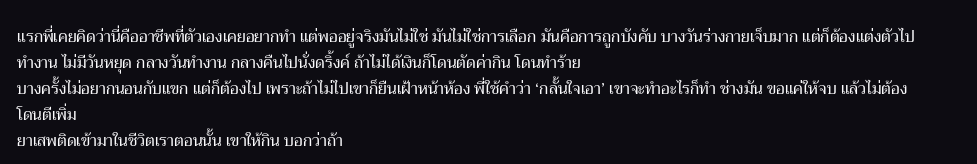แรกพี่เคยคิดว่านี่คืออาชีพที่ตัวเองเคยอยากทำ แต่พออยู่จริงมันไม่ใช่ มันไม่ใช่การเลือก มันคือการถูกบังคับ บางวันร่างกายเจ็บมาก แต่ก็ต้องแต่งตัวไปทำงาน ไม่มีวันหยุด กลางวันทำงาน กลางคืนไปนั่งดริ้งค์ ถ้าไม่ได้เงินก็โดนตัดค่ากิน โดนทำร้าย
บางครั้งไม่อยากนอนกับแขก แต่ก็ต้องไป เพราะถ้าไม่ไปเขาก็ยืนเฝ้าหน้าห้อง พี่ใช้คำว่า ‘กลั้นใจเอา’ เขาจะทำอะไรก็ทำ ช่างมัน ขอแค่ให้จบ แล้วไม่ต้องโดนตีเพิ่ม
ยาเสพติดเข้ามาในชีวิตเราตอนนั้น เขาให้กิน บอกว่าถ้า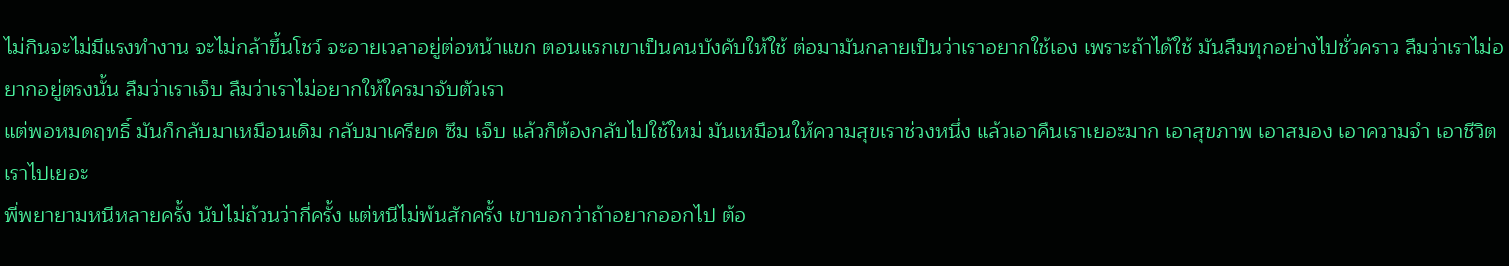ไม่กินจะไม่มีแรงทำงาน จะไม่กล้าขึ้นโชว์ จะอายเวลาอยู่ต่อหน้าแขก ตอนแรกเขาเป็นคนบังคับให้ใช้ ต่อมามันกลายเป็นว่าเราอยากใช้เอง เพราะถ้าได้ใช้ มันลืมทุกอย่างไปชั่วคราว ลืมว่าเราไม่อยากอยู่ตรงนั้น ลืมว่าเราเจ็บ ลืมว่าเราไม่อยากให้ใครมาจับตัวเรา
แต่พอหมดฤทธิ์ มันก็กลับมาเหมือนเดิม กลับมาเครียด ซึม เจ็บ แล้วก็ต้องกลับไปใช้ใหม่ มันเหมือนให้ความสุขเราช่วงหนึ่ง แล้วเอาคืนเราเยอะมาก เอาสุขภาพ เอาสมอง เอาความจำ เอาชีวิตเราไปเยอะ
พี่พยายามหนีหลายครั้ง นับไม่ถ้วนว่ากี่ครั้ง แต่หนีไม่พ้นสักครั้ง เขาบอกว่าถ้าอยากออกไป ต้อ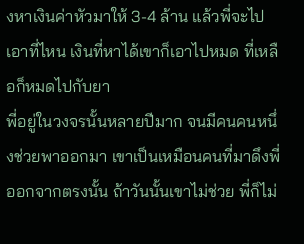งหาเงินค่าหัวมาให้ 3-4 ล้าน แล้วพี่จะไปเอาที่ไหน เงินที่หาได้เขาก็เอาไปหมด ที่เหลือก็หมดไปกับยา
พี่อยู่ในวงจรนั้นหลายปีมาก จนมีคนคนหนึ่งช่วยพาออกมา เขาเป็นเหมือนคนที่มาดึงพี่ออกจากตรงนั้น ถ้าวันนั้นเขาไม่ช่วย พี่ก็ไม่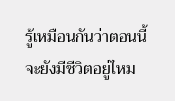รู้เหมือนกันว่าตอนนี้จะยังมีชีวิตอยู่ไหม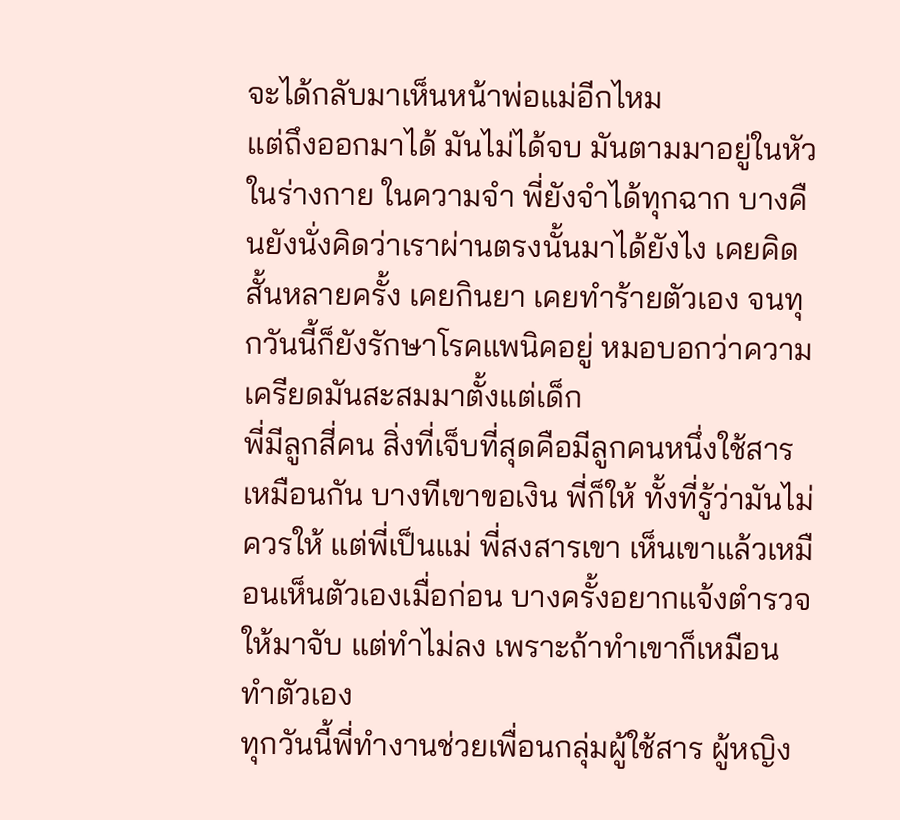จะได้กลับมาเห็นหน้าพ่อแม่อีกไหม
แต่ถึงออกมาได้ มันไม่ได้จบ มันตามมาอยู่ในหัว ในร่างกาย ในความจำ พี่ยังจำได้ทุกฉาก บางคืนยังนั่งคิดว่าเราผ่านตรงนั้นมาได้ยังไง เคยคิดสั้นหลายครั้ง เคยกินยา เคยทำร้ายตัวเอง จนทุกวันนี้ก็ยังรักษาโรคแพนิคอยู่ หมอบอกว่าความเครียดมันสะสมมาตั้งแต่เด็ก
พี่มีลูกสี่คน สิ่งที่เจ็บที่สุดคือมีลูกคนหนึ่งใช้สารเหมือนกัน บางทีเขาขอเงิน พี่ก็ให้ ทั้งที่รู้ว่ามันไม่ควรให้ แต่พี่เป็นแม่ พี่สงสารเขา เห็นเขาแล้วเหมือนเห็นตัวเองเมื่อก่อน บางครั้งอยากแจ้งตำรวจให้มาจับ แต่ทำไม่ลง เพราะถ้าทำเขาก็เหมือนทำตัวเอง
ทุกวันนี้พี่ทำงานช่วยเพื่อนกลุ่มผู้ใช้สาร ผู้หญิง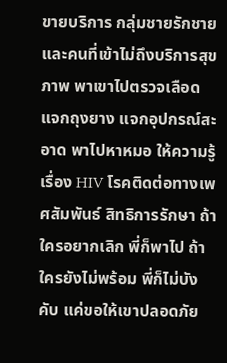ขายบริการ กลุ่มชายรักชาย และคนที่เข้าไม่ถึงบริการสุขภาพ พาเขาไปตรวจเลือด แจกถุงยาง แจกอุปกรณ์สะอาด พาไปหาหมอ ให้ความรู้เรื่อง HIV โรคติดต่อทางเพศสัมพันธ์ สิทธิการรักษา ถ้าใครอยากเลิก พี่ก็พาไป ถ้าใครยังไม่พร้อม พี่ก็ไม่บังคับ แค่ขอให้เขาปลอดภัย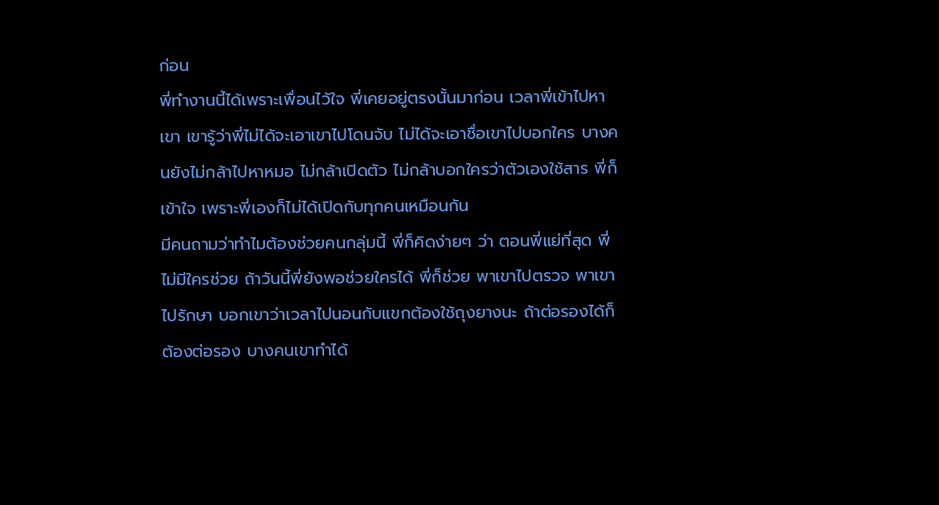ก่อน
พี่ทำงานนี้ได้เพราะเพื่อนไว้ใจ พี่เคยอยู่ตรงนั้นมาก่อน เวลาพี่เข้าไปหาเขา เขารู้ว่าพี่ไม่ได้จะเอาเขาไปโดนจับ ไม่ได้จะเอาชื่อเขาไปบอกใคร บางคนยังไม่กล้าไปหาหมอ ไม่กล้าเปิดตัว ไม่กล้าบอกใครว่าตัวเองใช้สาร พี่ก็เข้าใจ เพราะพี่เองก็ไม่ได้เปิดกับทุกคนเหมือนกัน
มีคนถามว่าทำไมต้องช่วยคนกลุ่มนี้ พี่ก็คิดง่ายๆ ว่า ตอนพี่แย่ที่สุด พี่ไม่มีใครช่วย ถ้าวันนี้พี่ยังพอช่วยใครได้ พี่ก็ช่วย พาเขาไปตรวจ พาเขาไปรักษา บอกเขาว่าเวลาไปนอนกับแขกต้องใช้ถุงยางนะ ถ้าต่อรองได้ก็ต้องต่อรอง บางคนเขาทำได้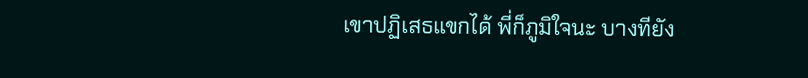เขาปฏิเสธแขกได้ พี่ก็ภูมิใจนะ บางทียัง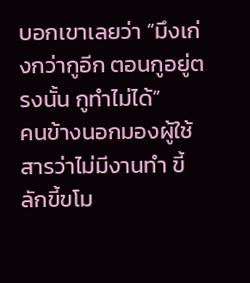บอกเขาเลยว่า “มึงเก่งกว่ากูอีก ตอนกูอยู่ตรงนั้น กูทำไม่ได้”
คนข้างนอกมองผู้ใช้สารว่าไม่มีงานทำ ขี้ลักขี้ขโม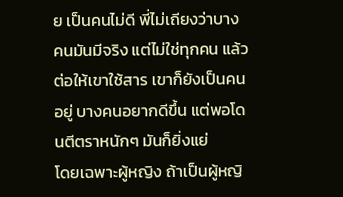ย เป็นคนไม่ดี พี่ไม่เถียงว่าบางคนมันมีจริง แต่ไม่ใช่ทุกคน แล้วต่อให้เขาใช้สาร เขาก็ยังเป็นคนอยู่ บางคนอยากดีขึ้น แต่พอโดนตีตราหนักๆ มันก็ยิ่งแย่
โดยเฉพาะผู้หญิง ถ้าเป็นผู้หญิ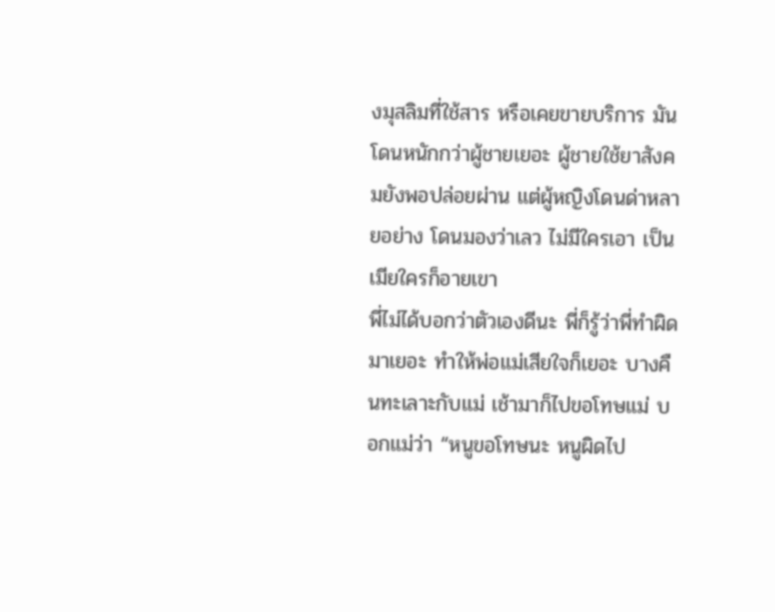งมุสลิมที่ใช้สาร หรือเคยขายบริการ มันโดนหนักกว่าผู้ชายเยอะ ผู้ชายใช้ยาสังคมยังพอปล่อยผ่าน แต่ผู้หญิงโดนด่าหลายอย่าง โดนมองว่าเลว ไม่มีใครเอา เป็นเมียใครก็อายเขา
พี่ไม่ได้บอกว่าตัวเองดีนะ พี่ก็รู้ว่าพี่ทำผิดมาเยอะ ทำให้พ่อแม่เสียใจก็เยอะ บางคืนทะเลาะกับแม่ เช้ามาก็ไปขอโทษแม่ บอกแม่ว่า “หนูขอโทษนะ หนูผิดไป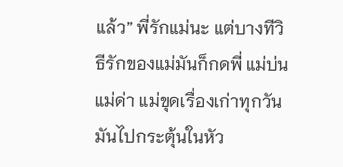แล้ว” พี่รักแม่นะ แต่บางทีวิธีรักของแม่มันก็กดพี่ แม่บ่น แม่ด่า แม่ขุดเรื่องเก่าทุกวัน มันไปกระตุ้นในหัว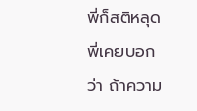พี่ก็สติหลุด
พี่เคยบอกว่า ถ้าความ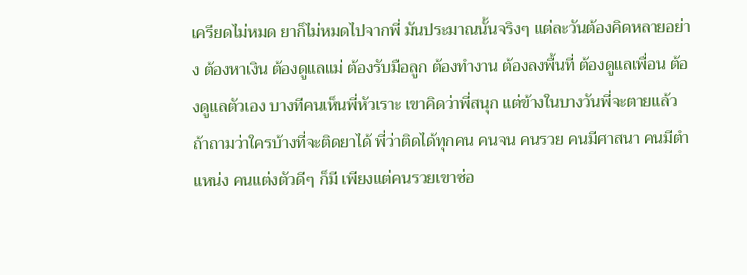เครียดไม่หมด ยาก็ไม่หมดไปจากพี่ มันประมาณนั้นจริงๆ แต่ละวันต้องคิดหลายอย่าง ต้องหาเงิน ต้องดูแลแม่ ต้องรับมือลูก ต้องทำงาน ต้องลงพื้นที่ ต้องดูแลเพื่อน ต้องดูแลตัวเอง บางทีคนเห็นพี่หัวเราะ เขาคิดว่าพี่สนุก แต่ข้างในบางวันพี่จะตายแล้ว
ถ้าถามว่าใครบ้างที่จะติดยาได้ พี่ว่าติดได้ทุกคน คนจน คนรวย คนมีศาสนา คนมีตำแหน่ง คนแต่งตัวดีๆ ก็มี เพียงแต่คนรวยเขาซ่อ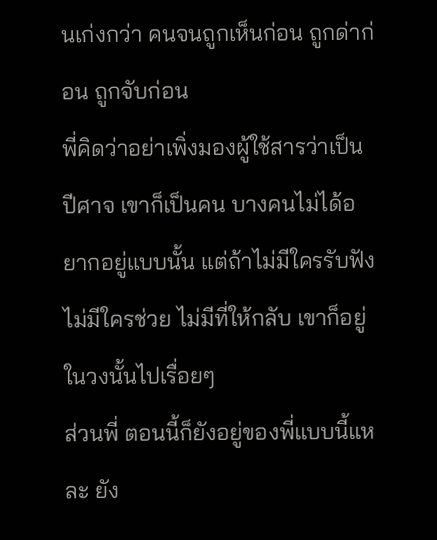นเก่งกว่า คนจนถูกเห็นก่อน ถูกด่าก่อน ถูกจับก่อน
พี่คิดว่าอย่าเพิ่งมองผู้ใช้สารว่าเป็นปีศาจ เขาก็เป็นคน บางคนไม่ได้อยากอยู่แบบนั้น แต่ถ้าไม่มีใครรับฟัง ไม่มีใครช่วย ไม่มีที่ให้กลับ เขาก็อยู่ในวงนั้นไปเรื่อยๆ
ส่วนพี่ ตอนนี้ก็ยังอยู่ของพี่แบบนี้แหละ ยัง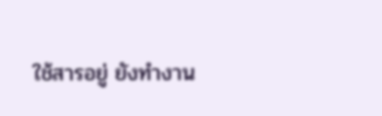ใช้สารอยู่ ยังทำงาน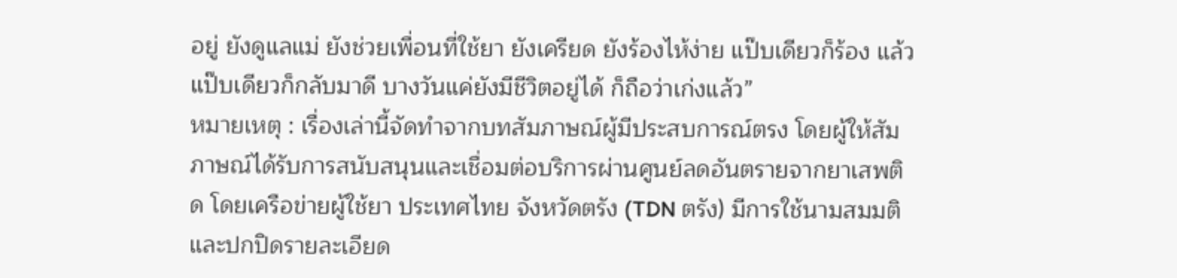อยู่ ยังดูแลแม่ ยังช่วยเพื่อนที่ใช้ยา ยังเครียด ยังร้องไห้ง่าย แป๊บเดียวก็ร้อง แล้วแป๊บเดียวก็กลับมาดี บางวันแค่ยังมีชีวิตอยู่ได้ ก็ถือว่าเก่งแล้ว”
หมายเหตุ : เรื่องเล่านี้จัดทำจากบทสัมภาษณ์ผู้มีประสบการณ์ตรง โดยผู้ให้สัมภาษณ์ได้รับการสนับสนุนและเชื่อมต่อบริการผ่านศูนย์ลดอันตรายจากยาเสพติด โดยเครือข่ายผู้ใช้ยา ประเทศไทย จังหวัดตรัง (TDN ตรัง) มีการใช้นามสมมติและปกปิดรายละเอียด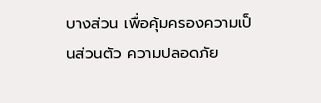บางส่วน เพื่อคุ้มครองความเป็นส่วนตัว ความปลอดภัย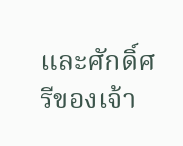และศักดิ์ศรีของเจ้า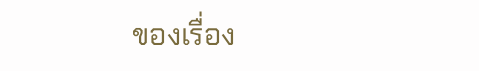ของเรื่อง